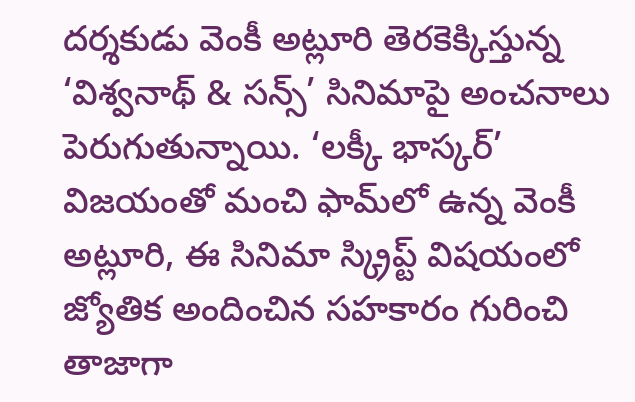దర్శకుడు వెంకీ అట్లూరి తెరకెక్కిస్తున్న ‘విశ్వనాథ్ & సన్స్’ సినిమాపై అంచనాలు పెరుగుతున్నాయి. ‘లక్కీ భాస్కర్’ విజయంతో మంచి ఫామ్‌లో ఉన్న వెంకీ అట్లూరి, ఈ సినిమా స్క్రిప్ట్ విషయంలో జ్యోతిక అందించిన సహకారం గురించి తాజాగా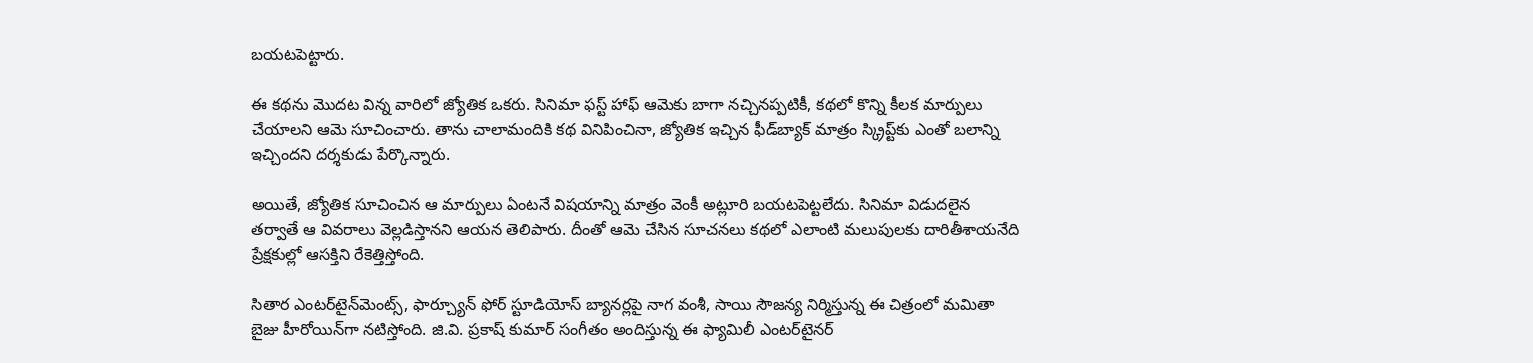బయటపెట్టారు.

ఈ కథను మొదట విన్న వారిలో జ్యోతిక ఒకరు. సినిమా ఫస్ట్ హాఫ్ ఆమెకు బాగా నచ్చినప్పటికీ, కథలో కొన్ని కీలక మార్పులు చేయాలని ఆమె సూచించారు. తాను చాలామందికి కథ వినిపించినా, జ్యోతిక ఇచ్చిన ఫీడ్‌బ్యాక్ మాత్రం స్క్రిప్ట్‌కు ఎంతో బలాన్ని ఇచ్చిందని దర్శకుడు పేర్కొన్నారు.

అయితే, జ్యోతిక సూచించిన ఆ మార్పులు ఏంటనే విషయాన్ని మాత్రం వెంకీ అట్లూరి బయటపెట్టలేదు. సినిమా విడుదలైన తర్వాతే ఆ వివరాలు వెల్లడిస్తానని ఆయన తెలిపారు. దీంతో ఆమె చేసిన సూచనలు కథలో ఎలాంటి మలుపులకు దారితీశాయనేది ప్రేక్షకుల్లో ఆసక్తిని రేకెత్తిస్తోంది.

సితార ఎంటర్‌టైన్‌మెంట్స్, ఫార్చ్యూన్ ఫోర్ స్టూడియోస్ బ్యానర్లపై నాగ వంశీ, సాయి సౌజన్య నిర్మిస్తున్న ఈ చిత్రంలో మమితా బైజు హీరోయిన్‌గా నటిస్తోంది. జి.వి. ప్రకాష్ కుమార్ సంగీతం అందిస్తున్న ఈ ఫ్యామిలీ ఎంటర్‌టైనర్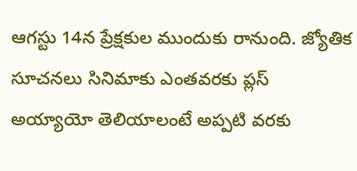ఆగస్టు 14న ప్రేక్షకుల ముందుకు రానుంది. జ్యోతిక సూచనలు సినిమాకు ఎంతవరకు ప్లస్ అయ్యాయో తెలియాలంటే అప్పటి వరకు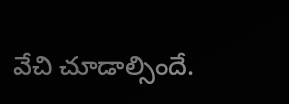వేచి చూడాల్సిందే.